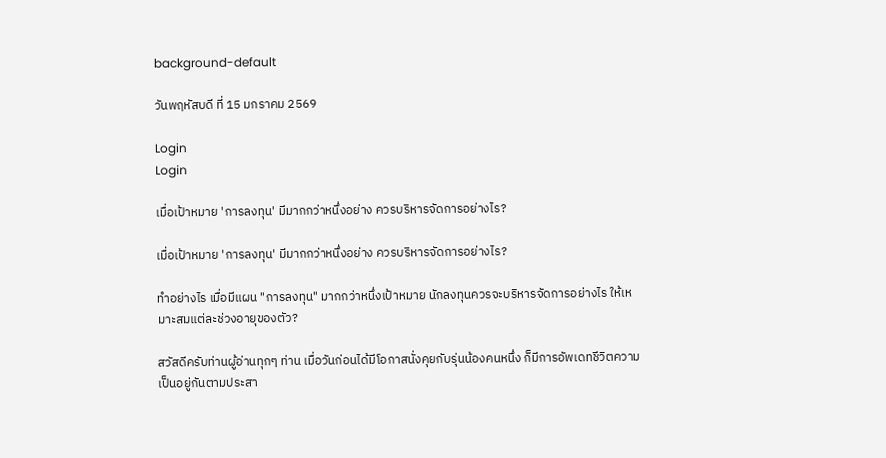background-default

วันพฤหัสบดี ที่ 15 มกราคม 2569

Login
Login

เมื่อเป้าหมาย 'การลงทุน' มีมากกว่าหนึ่งอย่าง ควรบริหารจัดการอย่างไร?

เมื่อเป้าหมาย 'การลงทุน' มีมากกว่าหนึ่งอย่าง ควรบริหารจัดการอย่างไร?

ทำอย่างไร เมื่อมีแผน "การลงทุน" มากกว่าหนึ่งเป้าหมาย นักลงทุนควรจะบริหารจัดการอย่างไร ให้เหมาะสมแต่ละช่วงอายุของตัว?

สวัสดีครับท่านผู้อ่านทุกๆ ท่าน เมื่อวันก่อนได้มีโอกาสนั่งคุยกับรุ่นน้องคนหนึ่ง ก็มีการอัพเดทชีวิตความเป็นอยู่กันตามประสา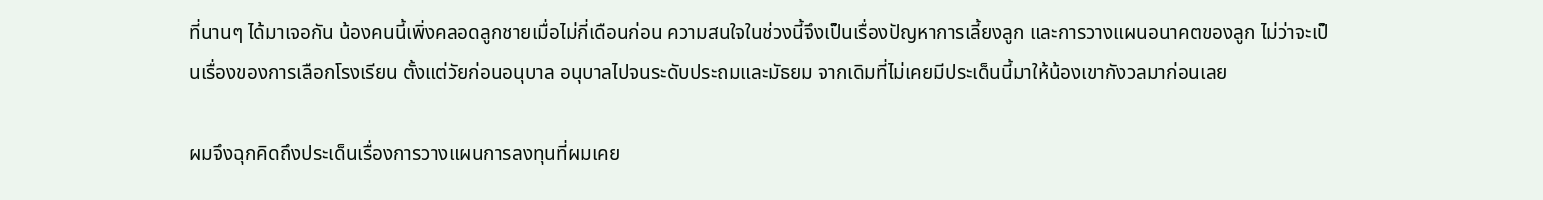ที่นานๆ ได้มาเจอกัน น้องคนนี้เพิ่งคลอดลูกชายเมื่อไม่กี่เดือนก่อน ความสนใจในช่วงนี้จึงเป็นเรื่องปัญหาการเลี้ยงลูก และการวางแผนอนาคตของลูก ไม่ว่าจะเป็นเรื่องของการเลือกโรงเรียน ตั้งแต่วัยก่อนอนุบาล อนุบาลไปจนระดับประถมและมัธยม จากเดิมที่ไม่เคยมีประเด็นนี้มาให้น้องเขากังวลมาก่อนเลย

ผมจึงฉุกคิดถึงประเด็นเรื่องการวางแผนการลงทุนที่ผมเคย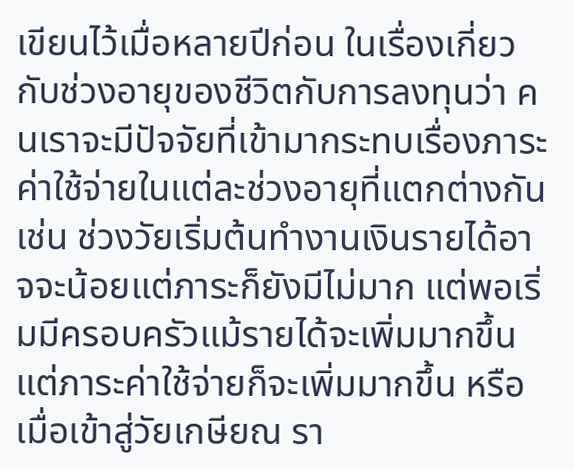เขียนไว้เมื่อหลายปีก่อน ในเรื่องเกี่ยวกับช่วงอายุของชีวิตกับการลงทุนว่า คนเราจะมีปัจจัยที่เข้ามากระทบเรื่องภาระค่าใช้จ่ายในแต่ละช่วงอายุที่แตกต่างกัน เช่น ช่วงวัยเริ่มต้นทำงานเงินรายได้อาจจะน้อยแต่ภาระก็ยังมีไม่มาก แต่พอเริ่มมีครอบครัวแม้รายได้จะเพิ่มมากขึ้นแต่ภาระค่าใช้จ่ายก็จะเพิ่มมากขึ้น หรือเมื่อเข้าสู่วัยเกษียณ รา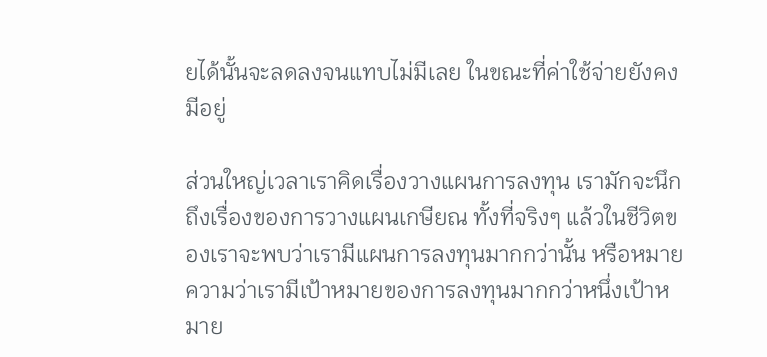ยได้นั้นจะลดลงจนแทบไม่มีเลย ในขณะที่ค่าใช้จ่ายยังคงมีอยู่

ส่วนใหญ่เวลาเราคิดเรื่องวางแผนการลงทุน เรามักจะนึกถึงเรื่องของการวางแผนเกษียณ ทั้งที่จริงๆ แล้วในชีวิตของเราจะพบว่าเรามีแผนการลงทุนมากกว่านั้น หรือหมายความว่าเรามีเป้าหมายของการลงทุนมากกว่าหนึ่งเป้าหมาย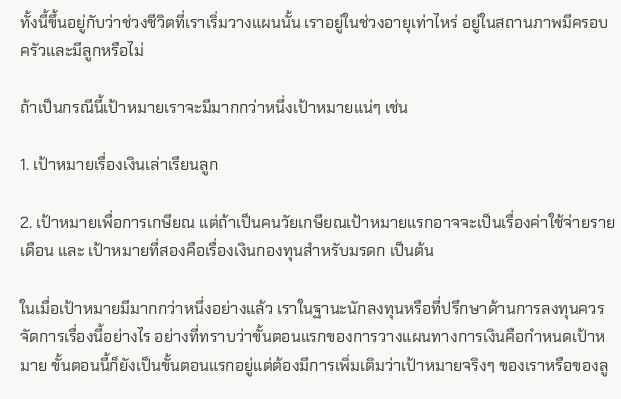ทั้งนี้ขึ้นอยู่กับว่าช่วงชีวิตที่เราเริ่มวางแผนนั้น เราอยู่ในช่วงอายุเท่าไหร่ อยู่ในสถานภาพมีครอบครัวและมีลูกหรือไม่

ถ้าเป็นกรณีนี้เป้าหมายเราจะมีมากกว่าหนึ่งเป้าหมายแน่ๆ เช่น

1. เป้าหมายเรื่องเงินเล่าเรียนลูก

2. เป้าหมายเพื่อการเกษียณ แต่ถ้าเป็นคนวัยเกษียณเป้าหมายแรกอาจจะเป็นเรื่องค่าใช้จ่ายรายเดือน และ เป้าหมายที่สองคือเรื่องเงินกองทุนสำหรับมรดก เป็นต้น

ในเมื่อเป้าหมายมีมากกว่าหนึ่งอย่างแล้ว เราในฐานะนักลงทุนหรือที่ปรึกษาด้านการลงทุนควรจัดการเรื่องนี้อย่างไร อย่างที่ทราบว่าขั้นตอนแรกของการวางแผนทางการเงินคือกำหนดเป้าหมาย ขั้นตอนนี้ก็ยังเป็นขั้นตอนแรกอยู่แต่ต้องมีการเพิ่มเติมว่าเป้าหมายจริงๆ ของเราหรือของลู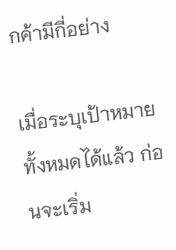กค้ามีกี่อย่าง

เมื่อระบุเป้าหมายทั้งหมดได้แล้ว ก่อนจะเริ่ม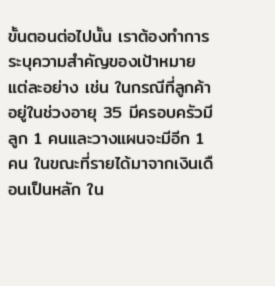ขั้นตอนต่อไปนั้น เราต้องทำการระบุความสำคัญของเป้าหมายแต่ละอย่าง เช่น ในกรณีที่ลูกค้าอยู่ในช่วงอายุ 35 มีครอบครัวมีลูก 1 คนและวางแผนจะมีอีก 1 คน ในขณะที่รายได้มาจากเงินเดือนเป็นหลัก ใน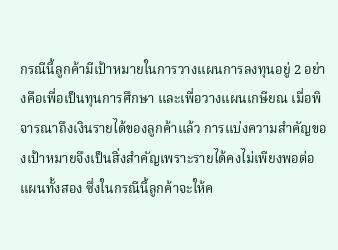กรณีนี้ลูกค้ามีเป้าหมายในการวางแผนการลงทุนอยู่ 2 อย่างคือเพื่อเป็นทุนการศึกษา และเพื่อวางแผนเกษียณ เมื่อพิจารณาถึงเงินรายได้ของลูกค้าแล้ว การแบ่งความสำคัญของเป้าหมายจึงเป็นสิ่งสำคัญเพราะรายได้คงไม่เพียงพอต่อแผนทั้งสอง ซึ่งในกรณีนี้ลูกค้าจะให้ค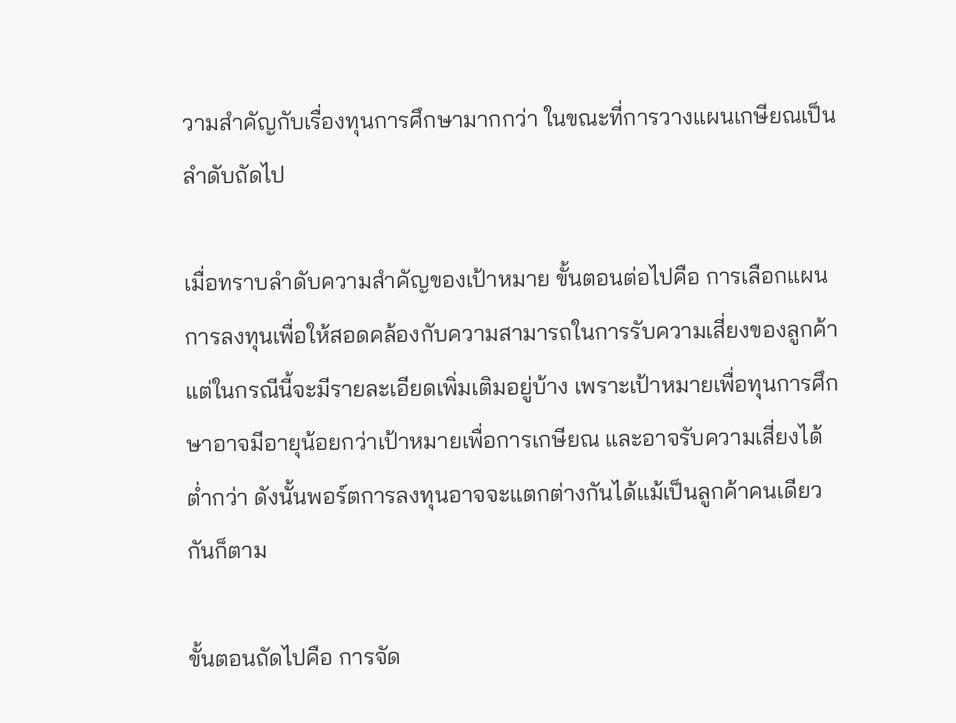วามสำคัญกับเรื่องทุนการศึกษามากกว่า ในขณะที่การวางแผนเกษียณเป็นลำดับถัดไป

เมื่อทราบลำดับความสำคัญของเป้าหมาย ขั้นตอนต่อไปคือ การเลือกแผนการลงทุนเพื่อให้สอดคล้องกับความสามารถในการรับความเสี่ยงของลูกค้า แต่ในกรณีนี้จะมีรายละเอียดเพิ่มเติมอยู่บ้าง เพราะเป้าหมายเพื่อทุนการศึกษาอาจมีอายุน้อยกว่าเป้าหมายเพื่อการเกษียณ และอาจรับความเสี่ยงได้ต่ำกว่า ดังนั้นพอร์ตการลงทุนอาจจะแตกต่างกันได้แม้เป็นลูกค้าคนเดียวกันก็ตาม

ขั้นตอนถัดไปคือ การจัด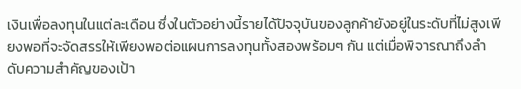เงินเพื่อลงทุนในแต่ละเดือน ซึ่งในตัวอย่างนี้รายได้ปัจจุบันของลูกค้ายังอยู่ในระดับที่ไม่สูงเพียงพอที่จะจัดสรรให้เพียงพอต่อแผนการลงทุนทั้งสองพร้อมๆ กัน แต่เมื่อพิจารณาถึงลำดับความสำคัญของเป้า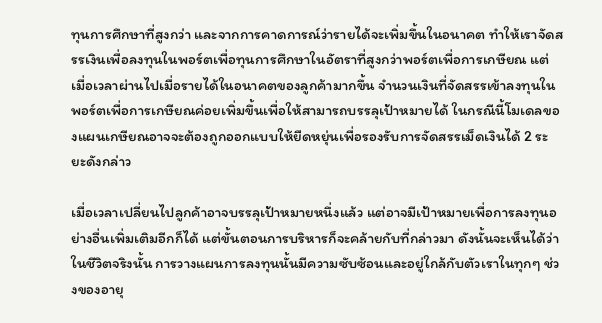ทุนการศึกษาที่สูงกว่า และจากการคาดการณ์ว่ารายได้จะเพิ่มขึ้นในอนาคต ทำให้เราจัดสรรเงินเพื่อลงทุนในพอร์ตเพื่อทุนการศึกษาในอัตราที่สูงกว่าพอร์ตเพื่อการเกษียณ แต่เมื่อเวลาผ่านไปเมื่อรายได้ในอนาคตของลูกค้ามากขึ้น จำนวนเงินที่จัดสรรเข้าลงทุนในพอร์ตเพื่อการเกษียณค่อยเพิ่มขึ้นเพื่อให้สามารถบรรลุเป้าหมายได้ ในกรณีนี้โมเดลของแผนเกษียณอาจจะต้องถูกออกแบบให้ยืดหยุ่นเพื่อรองรับการจัดสรรเม็ดเงินได้ 2 ระยะดังกล่าว

เมื่อเวลาเปลี่ยนไปลูกค้าอาจบรรลุเป้าหมายหนึ่งแล้ว แต่อาจมีเป้าหมายเพื่อการลงทุนอย่างอื่นเพิ่มเติมอีกก็ได้ แต่ขั้นตอนการบริหารก็จะคล้ายกับที่กล่าวมา ดังนั้นจะเห็นได้ว่าในชีวิตจริงนั้น การวางแผนการลงทุนนั้นมีความซับซ้อนและอยู่ใกล้กับตัวเราในทุกๆ ช่วงของอายุ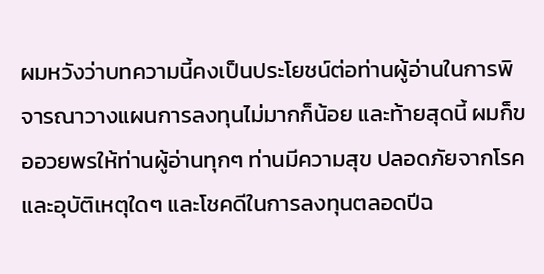ผมหวังว่าบทความนี้คงเป็นประโยชน์ต่อท่านผู้อ่านในการพิจารณาวางแผนการลงทุนไม่มากก็น้อย และท้ายสุดนี้ ผมก็ขออวยพรให้ท่านผู้อ่านทุกๆ ท่านมีความสุข ปลอดภัยจากโรคและอุบัติเหตุใดๆ และโชคดีในการลงทุนตลอดปีฉ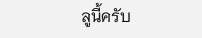ลูนี้ครับ